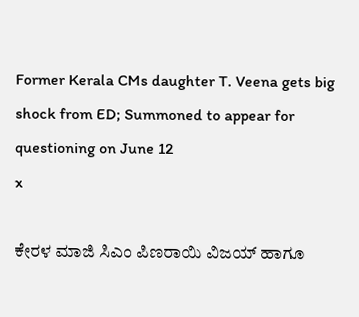Former Kerala CMs daughter T. Veena gets big shock from ED; Summoned to appear for questioning on June 12
x

ಕೇರಳ ಮಾಜಿ ಸಿಎಂ ಪಿಣರಾಯಿ ವಿಜಯ್‌ ಹಾಗೂ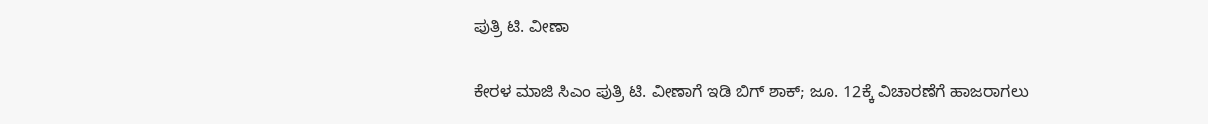ಪುತ್ರಿ ಟಿ. ವೀಣಾ

ಕೇರಳ ಮಾಜಿ ಸಿಎಂ ಪುತ್ರಿ ಟಿ. ವೀಣಾಗೆ ಇಡಿ ಬಿಗ್ ಶಾಕ್; ಜೂ. 12ಕ್ಕೆ ವಿಚಾರಣೆಗೆ ಹಾಜರಾಗಲು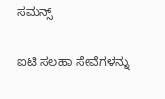ಸಮನ್ಸ್

ಐಟಿ ಸಲಹಾ ಸೇವೆಗಳನ್ನು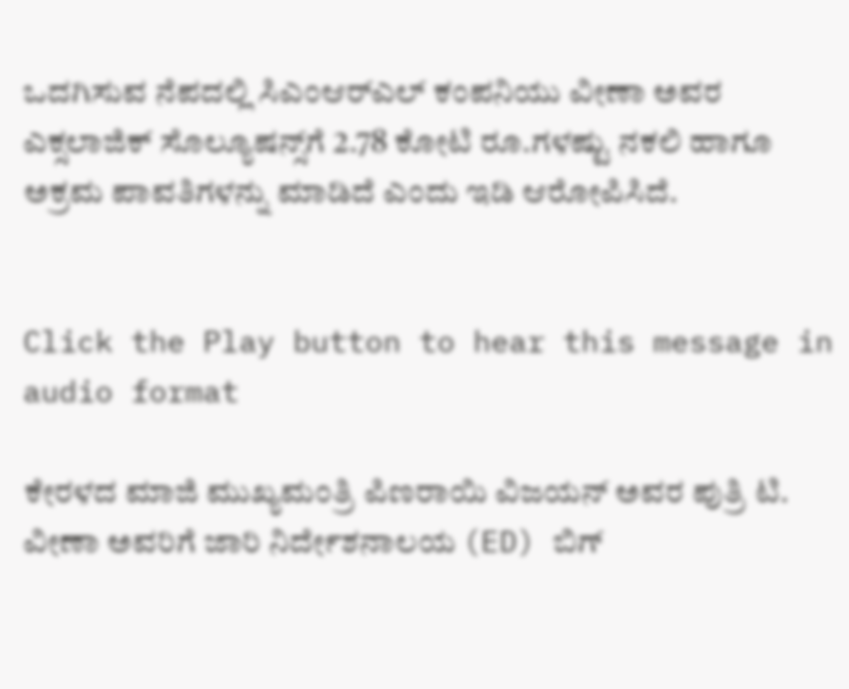ಒದಗಿಸುವ ನೆಪದಲ್ಲಿ ಸಿಎಂಆರ್‌ಎಲ್ ಕಂಪನಿಯು ವೀಣಾ ಅವರ ಎಕ್ಸಲಾಜಿಕ್ ಸೊಲ್ಯೂಷನ್ಸ್‌ಗೆ 2.78 ಕೋಟಿ ರೂ.ಗಳಷ್ಟು ನಕಲಿ ಹಾಗೂ ಅಕ್ರಮ ಪಾವತಿಗಳನ್ನು ಮಾಡಿದೆ ಎಂದು ಇಡಿ ಆರೋಪಿಸಿದೆ.


Click the Play button to hear this message in audio format

ಕೇರಳದ ಮಾಜಿ ಮುಖ್ಯಮಂತ್ರಿ ಪಿಣರಾಯಿ ವಿಜಯನ್ ಅವರ ಪುತ್ರಿ ಟಿ. ವೀಣಾ ಅವರಿಗೆ ಜಾರಿ ನಿರ್ದೇಶನಾಲಯ (ED) ಬಿಗ್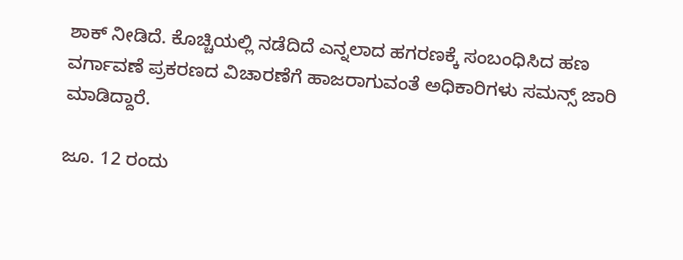ಶಾಕ್ ನೀಡಿದೆ. ಕೊಚ್ಚಿಯಲ್ಲಿ ನಡೆದಿದೆ ಎನ್ನಲಾದ ಹಗರಣಕ್ಕೆ ಸಂಬಂಧಿಸಿದ ಹಣ ವರ್ಗಾವಣೆ ಪ್ರಕರಣದ ವಿಚಾರಣೆಗೆ ಹಾಜರಾಗುವಂತೆ ಅಧಿಕಾರಿಗಳು ಸಮನ್ಸ್ ಜಾರಿ ಮಾಡಿದ್ದಾರೆ.

ಜೂ. 12 ರಂದು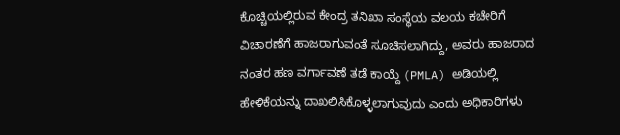ಕೊಚ್ಚಿಯಲ್ಲಿರುವ ಕೇಂದ್ರ ತನಿಖಾ ಸಂಸ್ಥೆಯ ವಲಯ ಕಚೇರಿಗೆ ವಿಚಾರಣೆಗೆ ಹಾಜರಾಗುವಂತೆ ಸೂಚಿಸಲಾಗಿದ್ದು, ಅವರು ಹಾಜರಾದ ನಂತರ ಹಣ ವರ್ಗಾವಣೆ ತಡೆ ಕಾಯ್ದೆ (PMLA) ಅಡಿಯಲ್ಲಿ ಹೇಳಿಕೆಯನ್ನು ದಾಖಲಿಸಿಕೊಳ್ಳಲಾಗುವುದು ಎಂದು ಅಧಿಕಾರಿಗಳು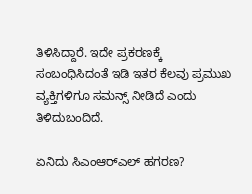ತಿಳಿಸಿದ್ದಾರೆ. ಇದೇ ಪ್ರಕರಣಕ್ಕೆ ಸಂಬಂಧಿಸಿದಂತೆ ಇಡಿ ಇತರ ಕೆಲವು ಪ್ರಮುಖ ವ್ಯಕ್ತಿಗಳಿಗೂ ಸಮನ್ಸ್ ನೀಡಿದೆ ಎಂದು ತಿಳಿದುಬಂದಿದೆ.

ಏನಿದು ಸಿಎಂಆರ್‌ಎಲ್ ಹಗರಣ?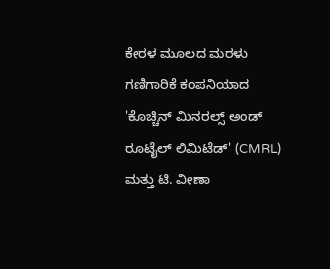ಕೇರಳ ಮೂಲದ ಮರಳು ಗಣಿಗಾರಿಕೆ ಕಂಪನಿಯಾದ 'ಕೊಚ್ಚಿನ್ ಮಿನರಲ್ಸ್ ಅಂಡ್ ರೂಟೈಲ್ ಲಿಮಿಟೆಡ್' (CMRL) ಮತ್ತು ಟಿ. ವೀಣಾ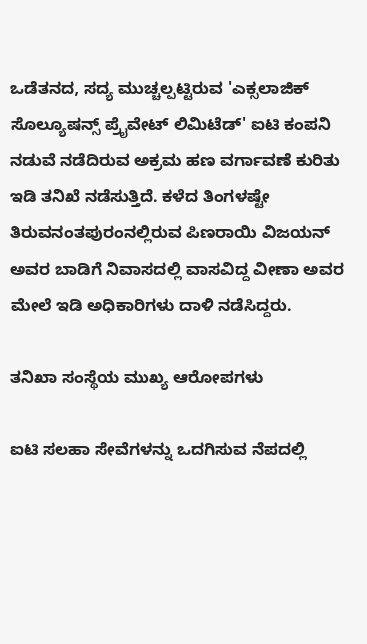ಒಡೆತನದ, ಸದ್ಯ ಮುಚ್ಚಲ್ಪಟ್ಟಿರುವ 'ಎಕ್ಸಲಾಜಿಕ್ ಸೊಲ್ಯೂಷನ್ಸ್ ಪ್ರೈವೇಟ್ ಲಿಮಿಟೆಡ್' ಐಟಿ ಕಂಪನಿ ನಡುವೆ ನಡೆದಿರುವ ಅಕ್ರಮ ಹಣ ವರ್ಗಾವಣೆ ಕುರಿತು ಇಡಿ ತನಿಖೆ ನಡೆಸುತ್ತಿದೆ. ಕಳೆದ ತಿಂಗಳಷ್ಟೇ ತಿರುವನಂತಪುರಂನಲ್ಲಿರುವ ಪಿಣರಾಯಿ ವಿಜಯನ್ ಅವರ ಬಾಡಿಗೆ ನಿವಾಸದಲ್ಲಿ ವಾಸವಿದ್ದ ವೀಣಾ ಅವರ ಮೇಲೆ ಇಡಿ ಅಧಿಕಾರಿಗಳು ದಾಳಿ ನಡೆಸಿದ್ದರು.

ತನಿಖಾ ಸಂಸ್ಥೆಯ ಮುಖ್ಯ ಆರೋಪಗಳು

ಐಟಿ ಸಲಹಾ ಸೇವೆಗಳನ್ನು ಒದಗಿಸುವ ನೆಪದಲ್ಲಿ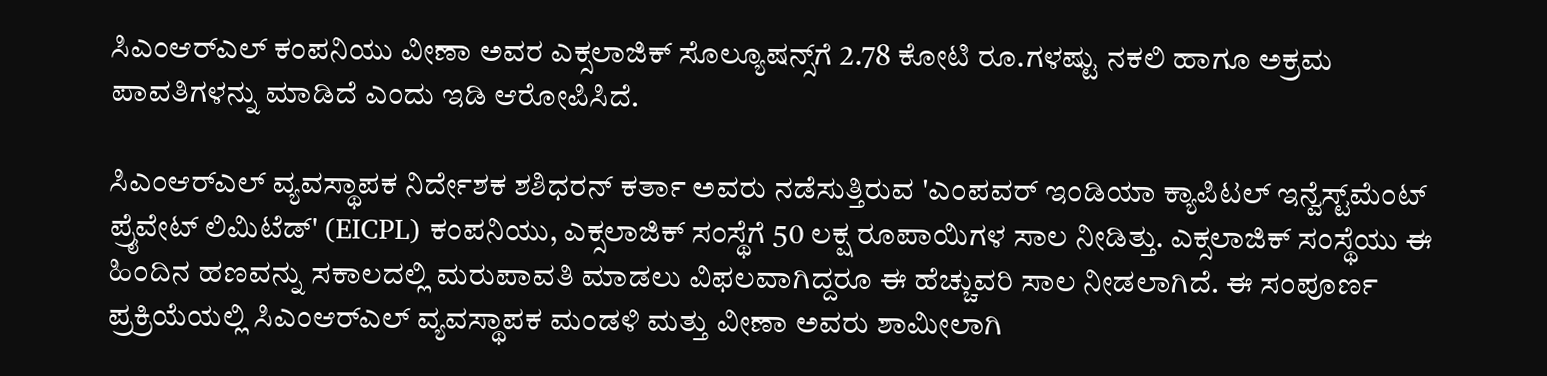ಸಿಎಂಆರ್‌ಎಲ್ ಕಂಪನಿಯು ವೀಣಾ ಅವರ ಎಕ್ಸಲಾಜಿಕ್ ಸೊಲ್ಯೂಷನ್ಸ್‌ಗೆ 2.78 ಕೋಟಿ ರೂ.ಗಳಷ್ಟು ನಕಲಿ ಹಾಗೂ ಅಕ್ರಮ ಪಾವತಿಗಳನ್ನು ಮಾಡಿದೆ ಎಂದು ಇಡಿ ಆರೋಪಿಸಿದೆ.

ಸಿಎಂಆರ್‌ಎಲ್ ವ್ಯವಸ್ಥಾಪಕ ನಿರ್ದೇಶಕ ಶಶಿಧರನ್ ಕರ್ತಾ ಅವರು ನಡೆಸುತ್ತಿರುವ 'ಎಂಪವರ್ ಇಂಡಿಯಾ ಕ್ಯಾಪಿಟಲ್ ಇನ್ವೆಸ್ಟ್‌ಮೆಂಟ್ ಪ್ರೈವೇಟ್ ಲಿಮಿಟೆಡ್' (EICPL) ಕಂಪನಿಯು, ಎಕ್ಸಲಾಜಿಕ್ ಸಂಸ್ಥೆಗೆ 50 ಲಕ್ಷ ರೂಪಾಯಿಗಳ ಸಾಲ ನೀಡಿತ್ತು. ಎಕ್ಸಲಾಜಿಕ್ ಸಂಸ್ಥೆಯು ಈ ಹಿಂದಿನ ಹಣವನ್ನು ಸಕಾಲದಲ್ಲಿ ಮರುಪಾವತಿ ಮಾಡಲು ವಿಫಲವಾಗಿದ್ದರೂ ಈ ಹೆಚ್ಚುವರಿ ಸಾಲ ನೀಡಲಾಗಿದೆ. ಈ ಸಂಪೂರ್ಣ ಪ್ರಕ್ರಿಯೆಯಲ್ಲಿ ಸಿಎಂಆರ್‌ಎಲ್ ವ್ಯವಸ್ಥಾಪಕ ಮಂಡಳಿ ಮತ್ತು ವೀಣಾ ಅವರು ಶಾಮೀಲಾಗಿ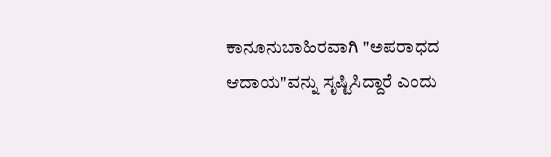ಕಾನೂನುಬಾಹಿರವಾಗಿ "ಅಪರಾಧದ ಆದಾಯ"ವನ್ನು ಸೃಷ್ಟಿಸಿದ್ದಾರೆ ಎಂದು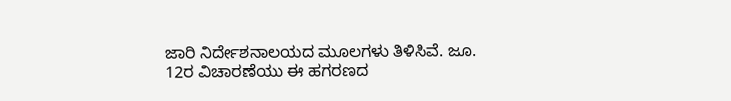ಜಾರಿ ನಿರ್ದೇಶನಾಲಯದ ಮೂಲಗಳು ತಿಳಿಸಿವೆ. ಜೂ. 12ರ ವಿಚಾರಣೆಯು ಈ ಹಗರಣದ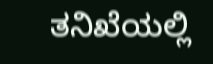ತನಿಖೆಯಲ್ಲಿ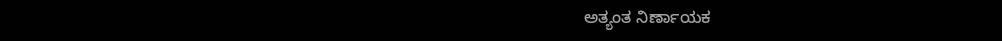ಅತ್ಯಂತ ನಿರ್ಣಾಯಕ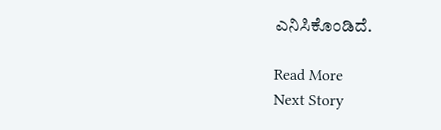ಎನಿಸಿಕೊಂಡಿದೆ.

Read More
Next Story